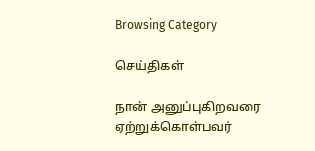Browsing Category

செய்திகள்

நான் அனுப்புகிறவரை ஏற்றுக்கொள்பவர்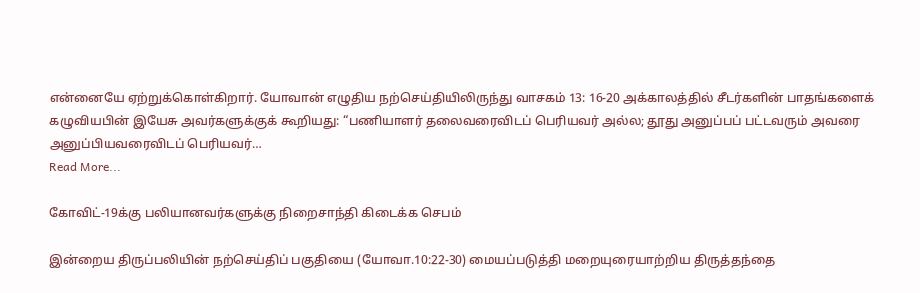என்னையே ஏற்றுக்கொள்கிறார். யோவான் எழுதிய நற்செய்தியிலிருந்து வாசகம் 13: 16-20 அக்காலத்தில் சீடர்களின் பாதங்களைக் கழுவியபின் இயேசு அவர்களுக்குக் கூறியது: “பணியாளர் தலைவரைவிடப் பெரியவர் அல்ல; தூது அனுப்பப் பட்டவரும் அவரை அனுப்பியவரைவிடப் பெரியவர்…
Read More...

கோவிட்-19க்கு பலியானவர்களுக்கு நிறைசாந்தி கிடைக்க செபம்

இன்றைய திருப்பலியின் நற்செய்திப் பகுதியை (யோவா.10:22-30) மையப்படுத்தி மறையுரையாற்றிய திருத்தந்தை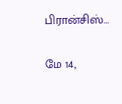பிரான்சிஸ்…

மே 14,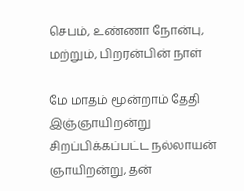செபம், உண்ணா நோன்பு, மற்றும், பிறரன்பின் நாள்

மே மாதம் மூன்றாம் தேதி  இஞ்ஞாயிறன்று சிறப்பிக்கப்பட்ட நல்லாயன் ஞாயிறன்று, தன்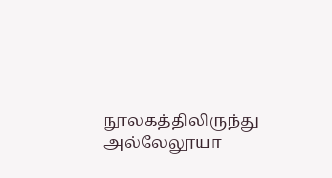நூலகத்திலிருந்து அல்லேலூயா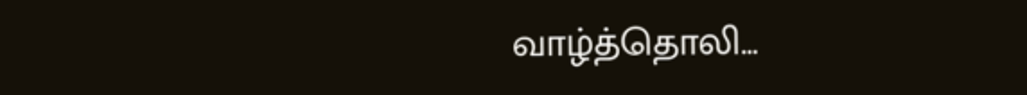வாழ்த்தொலி…